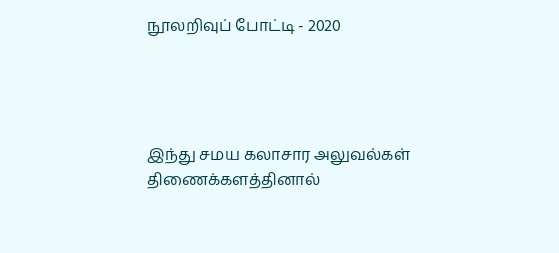நூலறிவுப் போட்டி - 2020




இந்து சமய கலாசார அலுவல்கள் திணைக்களத்தினால்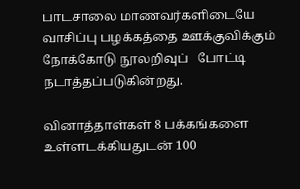பாடசாலை மாணவர்களிடையே வாசிப்பு பழக்கத்தை ஊக்குவிக்கும் நோக்கோடு நூலறிவுப்   போட்டி நடாத்தப்படுகின்றது.

வினாத்தாள்கள் 8 பக்கங்களை உள்ளடக்கியதுடன் 100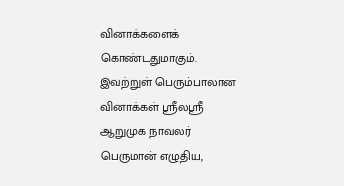வினாக்களைக் கொண்டதுமாகும். இவற்றுள் பெரும்பாலான வினாக்கள் ஸ்ரீலஸ்ரீ ஆறுமுக நாவலர்  பெருமான் எழுதிய,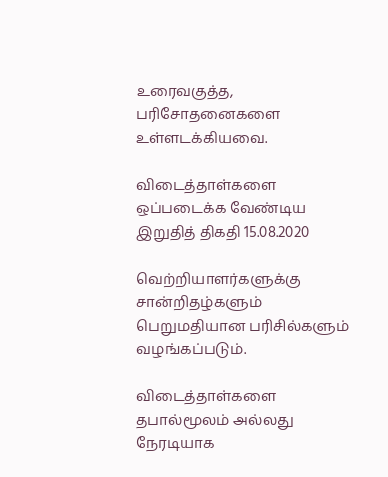உரைவகுத்த, பரிசோதனைகளை உள்ளடக்கியவை.

விடைத்தாள்களை ஒப்படைக்க வேண்டிய இறுதித் திகதி 15.08.2020

வெற்றியாளர்களுக்கு சான்றிதழ்களும் பெறுமதியான பரிசில்களும் வழங்கப்படும்.

விடைத்தாள்களை  தபால்மூலம் அல்லது நேரடியாக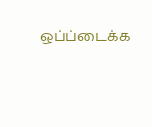ஒப்ப்டைக்க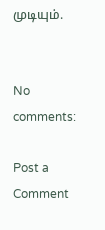முடியும்.


No comments:

Post a Comment